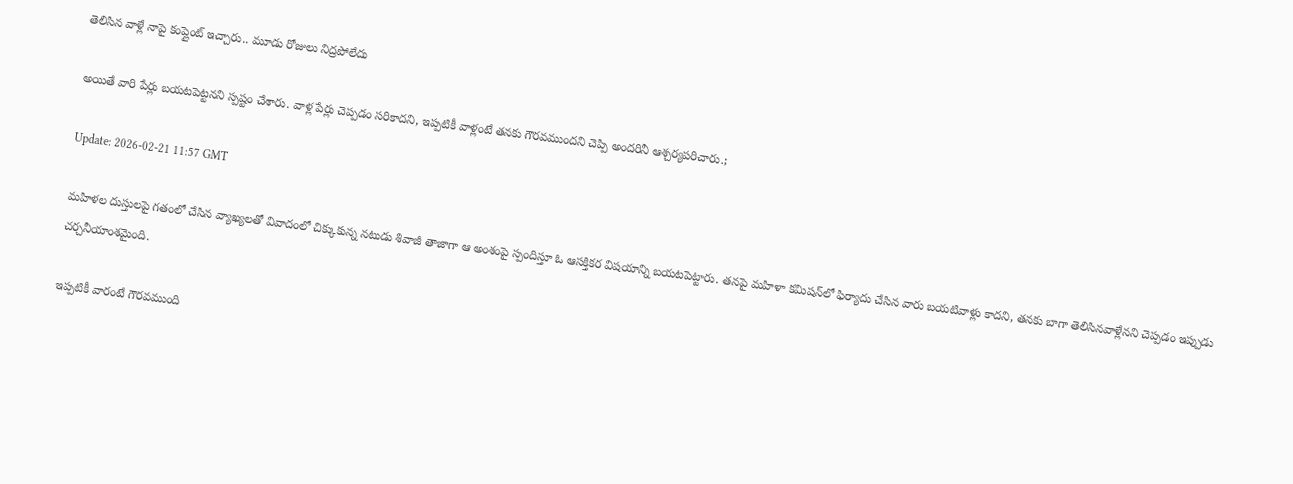తెలిసిన వాళ్లే నాపై కంప్లైంట్ ఇచ్చారు.. మూడు రోజులు నిద్ర‌పోలేదు

అయితే వారి పేర్లు బయటపెట్టనని స్పష్టం చేశారు. వాళ్ల పేర్లు చెప్పడం సరికాదని, ఇప్పటికీ వాళ్లంటే త‌న‌కు గౌరవ‌ముంద‌ని చెప్పి అంద‌రినీ ఆశ్చ‌ర్య‌ప‌రిచారు.;

Update: 2026-02-21 11:57 GMT

మహిళల దుస్తులపై గతంలో చేసిన వ్యాఖ్యలతో వివాదంలో చిక్కుకున్న నటుడు శివాజీ తాజాగా ఆ అంశంపై స్పందిస్తూ ఓ ఆసక్తికర విషయాన్ని బయటపెట్టారు. తనపై మహిళా కమిషన్‌లో ఫిర్యాదు చేసిన వారు బయటివాళ్లు కాదని, తనకు బాగా తెలిసినవాళ్లేనని చెప్పడం ఇప్పుడు చర్చనీయాంశమైంది.

ఇప్ప‌టికీ వారంటే గౌర‌వ‌ముంది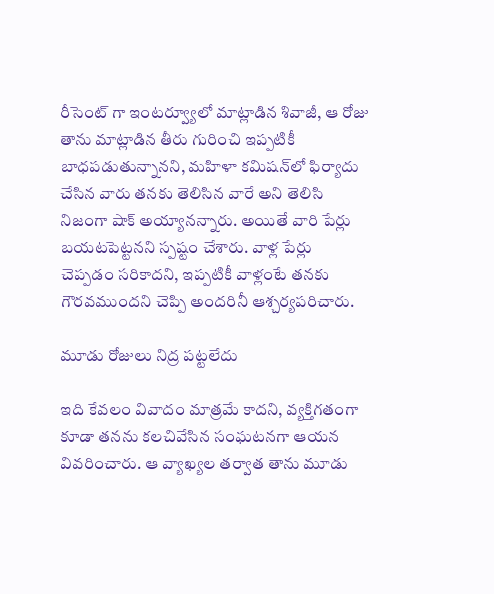రీసెంట్ గా ఇంటర్వ్యూలో మాట్లాడిన శివాజీ, ఆ రోజు తాను మాట్లాడిన తీరు గురించి ఇప్పటికీ బాధపడుతున్నాన‌ని, మహిళా కమిషన్‌లో ఫిర్యాదు చేసిన వారు త‌న‌కు తెలిసిన వారే అని తెలిసి నిజంగా షాక్ అయ్యాన‌న్నారు. అయితే వారి పేర్లు బయటపెట్టనని స్పష్టం చేశారు. వాళ్ల పేర్లు చెప్పడం సరికాదని, ఇప్పటికీ వాళ్లంటే త‌న‌కు గౌరవ‌ముంద‌ని చెప్పి అంద‌రినీ ఆశ్చ‌ర్య‌ప‌రిచారు.

మూడు రోజులు నిద్ర ప‌ట్ట‌లేదు

ఇది కేవలం వివాదం మాత్రమే కాదని, వ్యక్తిగతంగా కూడా తనను కలచివేసిన సంఘటనగా ఆయన వివరించారు. ఆ వ్యాఖ్యల తర్వాత తాను మూడు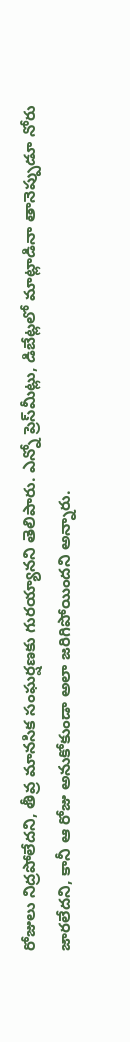రోజులు నిద్రపోలేదని, తీవ్ర మానసిక సంఘర్షణకు గురయ్యానని తెలిపారు. ఎన్నో ప్రెస్‌మీట్లు, డిబేట్లలో మాట్లాడినా తానెప్పుడూ నోరు జారలేదని, కానీ ఆ రోజు అనుకోకుండా అలా జరిగిపోయిందని అన్నారు.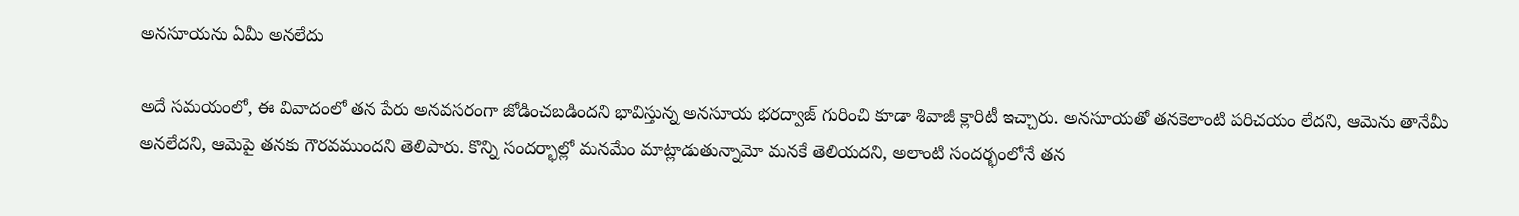అన‌సూయ‌ను ఏమీ అనలేదు

అదే సమయంలో, ఈ వివాదంలో తన పేరు అనవసరంగా జోడించబడిందని భావిస్తున్న అన‌సూయ భ‌ర‌ద్వాజ్ గురించి కూడా శివాజీ క్లారిటీ ఇచ్చారు. అన‌సూయ‌తో త‌న‌కెలాంటి పరిచయం లేద‌ని, ఆమెను తానేమీ అన‌లేద‌ని, ఆమెపై త‌న‌కు గౌర‌వముంద‌ని తెలిపారు. కొన్ని సంద‌ర్భాల్లో మ‌నమేం మాట్లాడుతున్నామో మ‌న‌కే తెలియ‌ద‌ని, అలాంటి సంద‌ర్భంలోనే త‌న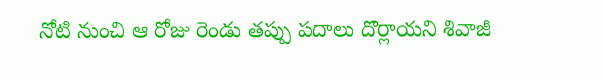నోటి నుంచి ఆ రోజు రెండు త‌ప్పు ప‌దాలు దొర్లాయ‌ని శివాజీ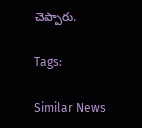చెప్పారు.

Tags:

Similar News